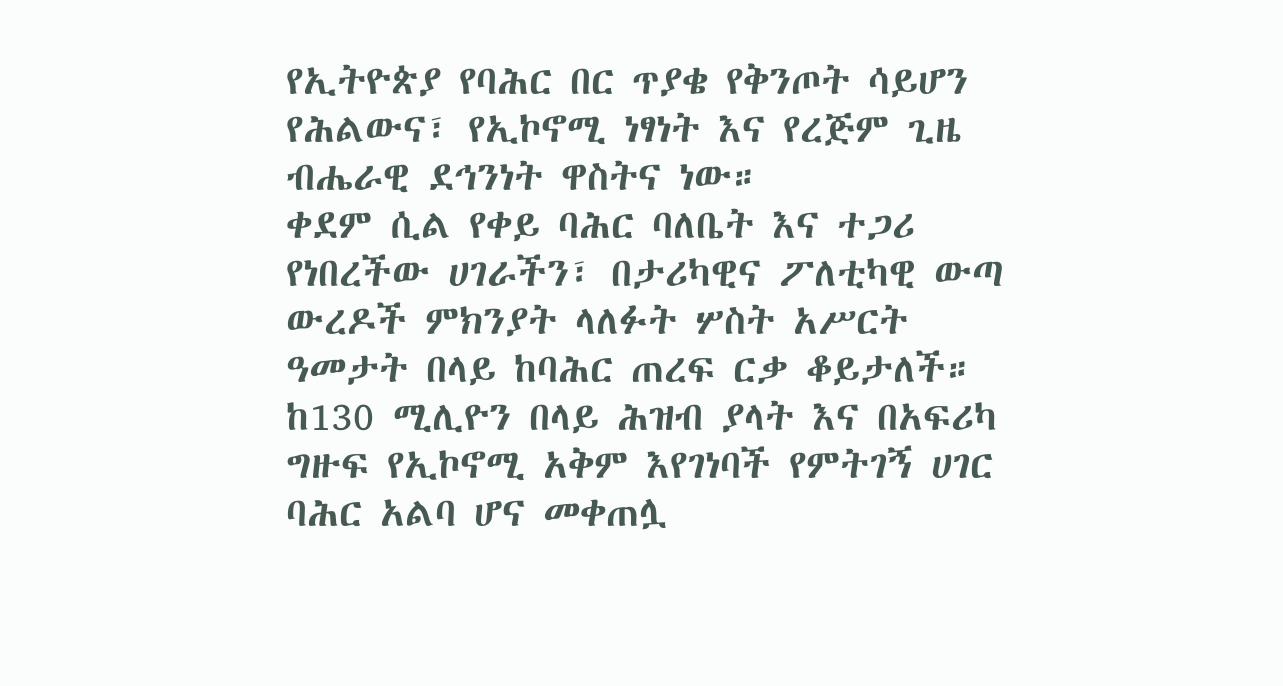የኢትዮጵያ የባሕር በር ጥያቄ የቅንጦት ሳይሆን የሕልውና፣ የኢኮኖሚ ነፃነት እና የረጅም ጊዜ ብሔራዊ ደኅንነት ዋስትና ነው።
ቀደም ሲል የቀይ ባሕር ባለቤት እና ተጋሪ የነበረችው ሀገራችን፣ በታሪካዊና ፖለቲካዊ ውጣ ውረዶች ምክንያት ላለፉት ሦስት አሥርት ዓመታት በላይ ከባሕር ጠረፍ ርቃ ቆይታለች።
ከ130 ሚሊዮን በላይ ሕዝብ ያላት እና በአፍሪካ ግዙፍ የኢኮኖሚ አቅም እየገነባች የምትገኝ ሀገር ባሕር አልባ ሆና መቀጠሏ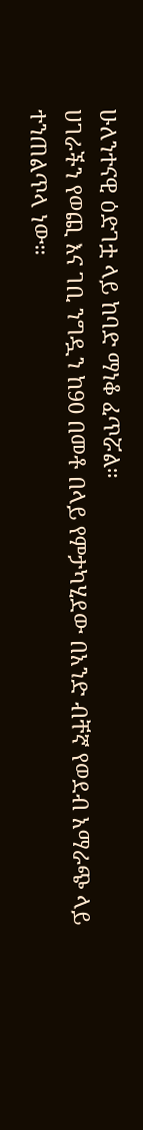ሁለንተናዊ ዕድገቷ ላይ ከባድ ማነቆ ፈጥሯል።
ሀገራችን የወጪ እና ገቢ ንግዷን ከ90 በመቶ በላይ የምታካሂደው በአንድ ብቸኛ የወደብ አማራጭ ላይ ተንጠልጥላ ነው።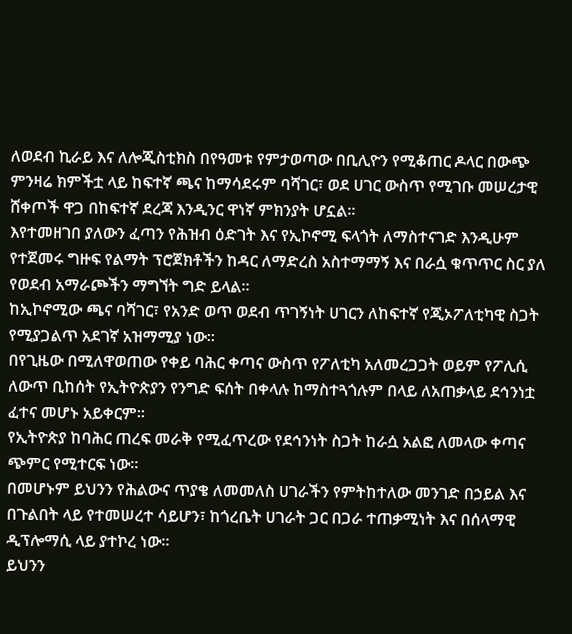ለወደብ ኪራይ እና ለሎጂስቲክስ በየዓመቱ የምታወጣው በቢሊዮን የሚቆጠር ዶላር በውጭ ምንዛሬ ክምችቷ ላይ ከፍተኛ ጫና ከማሳደሩም ባሻገር፣ ወደ ሀገር ውስጥ የሚገቡ መሠረታዊ ሸቀጦች ዋጋ በከፍተኛ ደረጃ እንዲንር ዋነኛ ምክንያት ሆኗል።
እየተመዘገበ ያለውን ፈጣን የሕዝብ ዕድገት እና የኢኮኖሚ ፍላጎት ለማስተናገድ እንዲሁም የተጀመሩ ግዙፍ የልማት ፕሮጀክቶችን ከዳር ለማድረስ አስተማማኝ እና በራሷ ቁጥጥር ስር ያለ የወደብ አማራጮችን ማግኘት ግድ ይላል።
ከኢኮኖሚው ጫና ባሻገር፣ የአንድ ወጥ ወደብ ጥገኝነት ሀገርን ለከፍተኛ የጂኦፖለቲካዊ ስጋት የሚያጋልጥ አደገኛ አዝማሚያ ነው።
በየጊዜው በሚለዋወጠው የቀይ ባሕር ቀጣና ውስጥ የፖለቲካ አለመረጋጋት ወይም የፖሊሲ ለውጥ ቢከሰት የኢትዮጵያን የንግድ ፍሰት በቀላሉ ከማስተጓጎሉም በላይ ለአጠቃላይ ደኅንነቷ ፈተና መሆኑ አይቀርም።
የኢትዮጵያ ከባሕር ጠረፍ መራቅ የሚፈጥረው የደኅንነት ስጋት ከራሷ አልፎ ለመላው ቀጣና ጭምር የሚተርፍ ነው።
በመሆኑም ይህንን የሕልውና ጥያቄ ለመመለስ ሀገራችን የምትከተለው መንገድ በኃይል እና በጉልበት ላይ የተመሠረተ ሳይሆን፣ ከጎረቤት ሀገራት ጋር በጋራ ተጠቃሚነት እና በሰላማዊ ዲፕሎማሲ ላይ ያተኮረ ነው።
ይህንን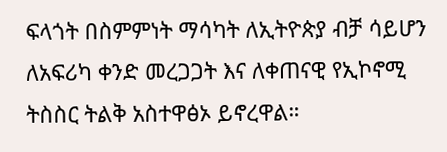ፍላጎት በስምምነት ማሳካት ለኢትዮጵያ ብቻ ሳይሆን ለአፍሪካ ቀንድ መረጋጋት እና ለቀጠናዊ የኢኮኖሚ ትስስር ትልቅ አስተዋፅኦ ይኖረዋል።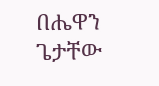በሔዋን ጌታቸው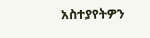አስተያየትዎን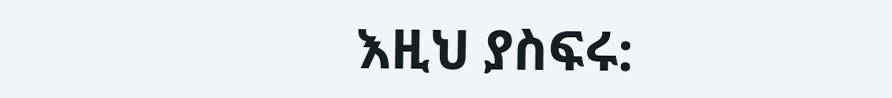እዚህ ያስፍሩ: